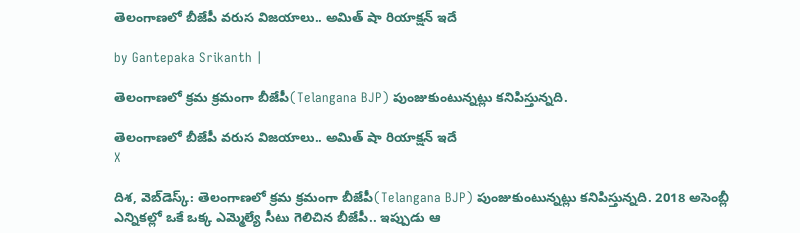తెలంగాణలో బీజేపీ వరుస విజయాలు.. అమిత్ షా రియాక్షన్ ఇదే

by Gantepaka Srikanth |

తెలంగాణలో క్రమ క్రమంగా బీజేపీ(Telangana BJP) పుంజుకుంటున్నట్లు కనిపిస్తున్నది.

తెలంగాణలో బీజేపీ వరుస విజయాలు.. అమిత్ షా రియాక్షన్ ఇదే
X

దిశ, వెబ్‌డెస్క్: తెలంగాణలో క్రమ క్రమంగా బీజేపీ(Telangana BJP) పుంజుకుంటున్నట్లు కనిపిస్తున్నది. 2018 అసెంబ్లీ ఎన్నికల్లో ఒకే ఒక్క ఎమ్మెల్యే సీటు గెలిచిన బీజేపీ.. ఇప్పుడు ఆ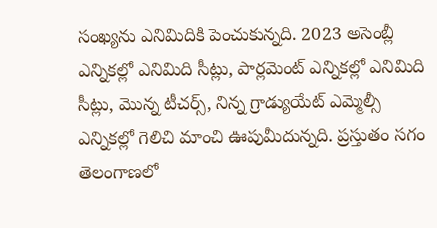సంఖ్యను ఎనిమిదికి పెంచుకున్నది. 2023 అసెంబ్లీ ఎన్నికల్లో ఎనిమిది సీట్లు, పార్లమెంట్ ఎన్నికల్లో ఎనిమిది సీట్లు, మొన్న టీచర్స్, నిన్న గ్రాడ్యుయేట్ ఎమ్మెల్సీ ఎన్నికల్లో గెలిచి మాంచి ఊపుమీదున్నది. ప్రస్తుతం సగం తెలంగాణలో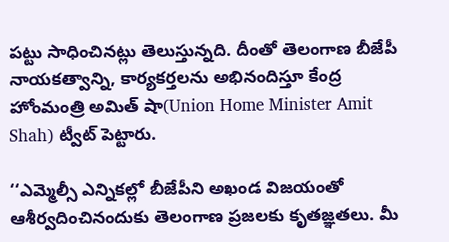పట్టు సాధించినట్లు తెలుస్తున్నది. దీంతో తెలంగాణ బీజేపీ నాయకత్వాన్ని, కార్యకర్తలను అభినందిస్తూ కేంద్ర హోంమంత్రి అమిత్ షా(Union Home Minister Amit Shah) ట్వీట్ పెట్టారు.

‘‘ఎమ్మెల్సీ ఎన్నికల్లో బీజేపీని అఖండ విజయంతో ఆశీర్వదించినందుకు తెలంగాణ ప్రజలకు కృతజ్ఞతలు. మీ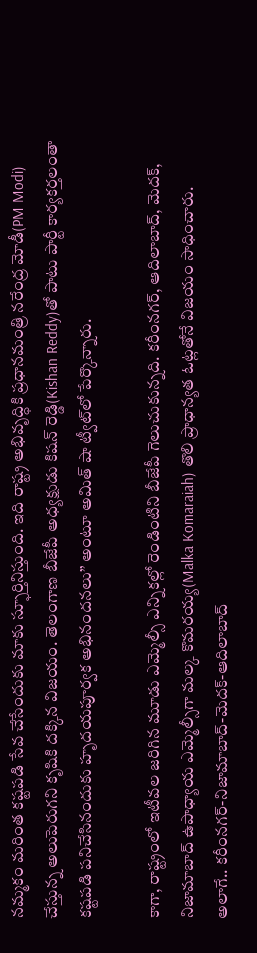నమ్మకం మరింత కష్టపడి సేవ చేసేందుకు మాకు స్ఫూర్తినిస్తుంది. ఇది రాష్ట్ర అభివృద్ధికి ప్రధానమంత్రి నరేంద్ర మోడీ(PM Modi) చేస్తున్న అలుపెరుగని కృషికి దక్కిన విజయం. తెలంగాణ బీజేపీ అధ్యక్షుడు కిషన్ రెడ్డి(Kishan Reddy)తో పాటు పార్టీ కార్యకర్తలంతా కష్టపడి పనిచేసినందుకు హృదయపూర్వక అభినందనలు’’ అంటూ అమిత్ షా ట్వీట్‌లో పేర్కొన్నారు.

కాగా, రాష్ట్రంలో ఇటీవల జరిగిన మూడు ఎమ్మెల్సీ ఎన్నికల్లో రెండింటిని బీజేపీ గెలుచుకున్నది. కరీంనగర్, ఆదిలాబాద్, మెదక్, నిజామాబాద్‌ ఉపాధ్యాయ ఎమ్మెల్సీగా మల్క కొమరయ్య(Malka Komaraiah) తొలి ప్రాధాన్యత ఓట్లతోనే విజయం సాధించారు. అలాగే.. కరీంనగర్-నిజామాబాద్-మెదక్-ఆదిలాబాద్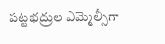పట్టభద్రుల ఎమ్మెల్సీగా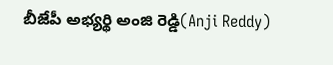బీజేపీ అభ్యర్థి అంజి రెడ్డి(Anji Reddy)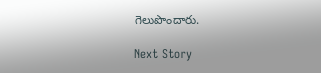గెలుపొందారు.

Next Story